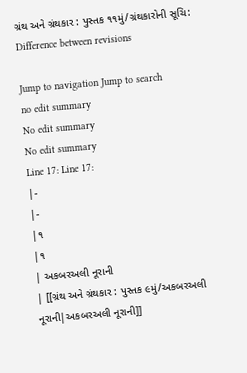ગ્રંથ અને ગ્રંથકાર : પુસ્તક ૧૧મું/ગ્રંથકારોની સૂચિ: Difference between revisions

Jump to navigation Jump to search
no edit summary
No edit summary
No edit summary
Line 17: Line 17:
|-
|-
|૧
|૧
| અકબરઅલી નૂરાની
| [[ગ્રંથ અને ગ્રંથકાર : પુસ્તક ૯મું/અકબરઅલી નૂરાની|અકબરઅલી નૂરાની]]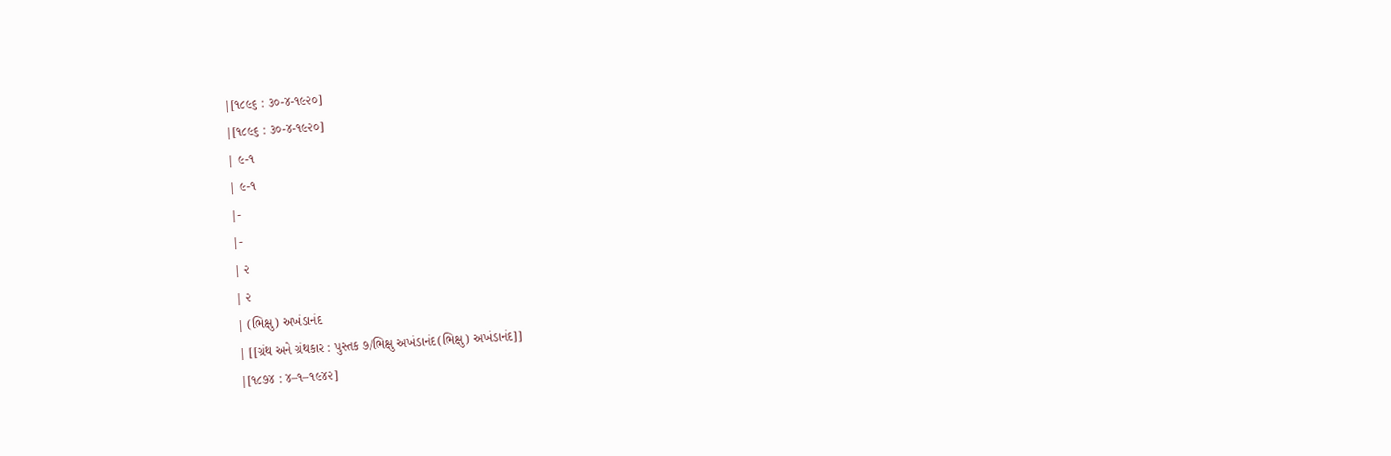|[૧૮૯૬ : ૩૦-૪-૧૯૨૦]
|[૧૮૯૬ : ૩૦-૪-૧૯૨૦]
| ૯-૧
| ૯-૧
|-
|-
| ૨
| ૨
| (ભિક્ષુ) અખંડાનંદ
| [[ગ્રંથ અને ગ્રંથકાર : પુસ્તક ૭/ભિક્ષુ અખંડાનંદ(ભિક્ષુ) અખંડાનંદ]]
|[૧૮૭૪ : ૪–૧–૧૯૪૨]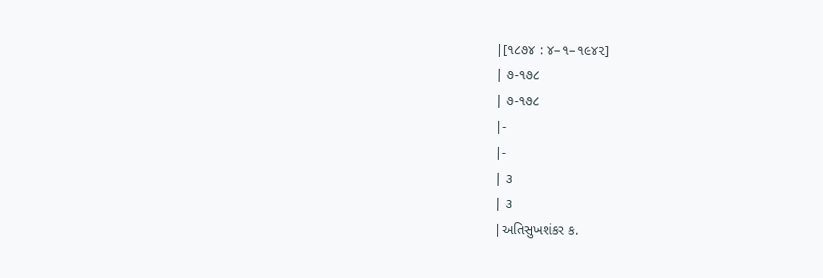|[૧૮૭૪ : ૪–૧–૧૯૪૨]
| ૭-૧૭૮
| ૭-૧૭૮
|-
|-
| ૩
| ૩
|અતિસુખશંકર ક.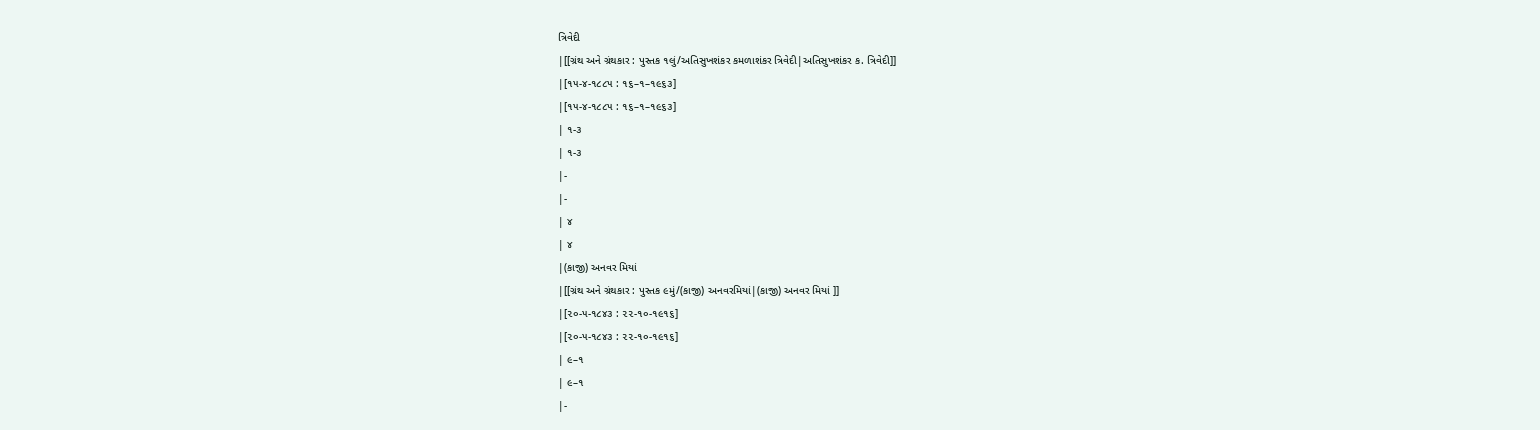ત્રિવેદી
|[[ગ્રંથ અને ગ્રંથકાર : પુસ્તક ૧લું/અતિસુખશંકર કમળાશંકર ત્રિવેદી|અતિસુખશંકર ક. ત્રિવેદી]]
|[૧૫-૪-૧૮૮૫ : ૧૬–૧–૧૯૬૩]
|[૧૫-૪-૧૮૮૫ : ૧૬–૧–૧૯૬૩]
| ૧-૩
| ૧-૩
|-
|-
| ૪
| ૪
|(કાજી) અનવર મિયાં
|[[ગ્રંથ અને ગ્રંથકાર : પુસ્તક ૯મું/(કાજી) અનવરમિયાં|(કાજી) અનવર મિયાં ]]
|[૨૦-૫-૧૮૪૩ : ૨૨-૧૦-૧૯૧૬]
|[૨૦-૫-૧૮૪૩ : ૨૨-૧૦-૧૯૧૬]
| ૯–૧
| ૯–૧
|-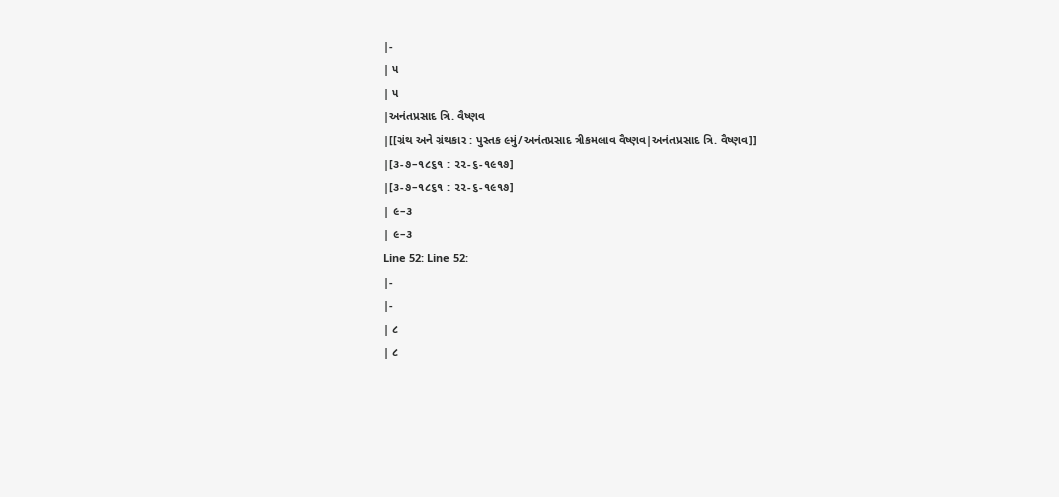|-
| ૫
| ૫
|અનંતપ્રસાદ ત્રિ. વૈષ્ણવ
|[[ગ્રંથ અને ગ્રંથકાર : પુસ્તક ૯મું/અનંતપ્રસાદ ત્રીકમલાવ વૈષ્ણવ|અનંતપ્રસાદ ત્રિ. વૈષ્ણવ]]
|[૩-૭–૧૮૬૧ : ૨૨-૬-૧૯૧૭]
|[૩-૭–૧૮૬૧ : ૨૨-૬-૧૯૧૭]
| ૯–૩
| ૯–૩
Line 52: Line 52:
|-
|-
| ૮
| ૮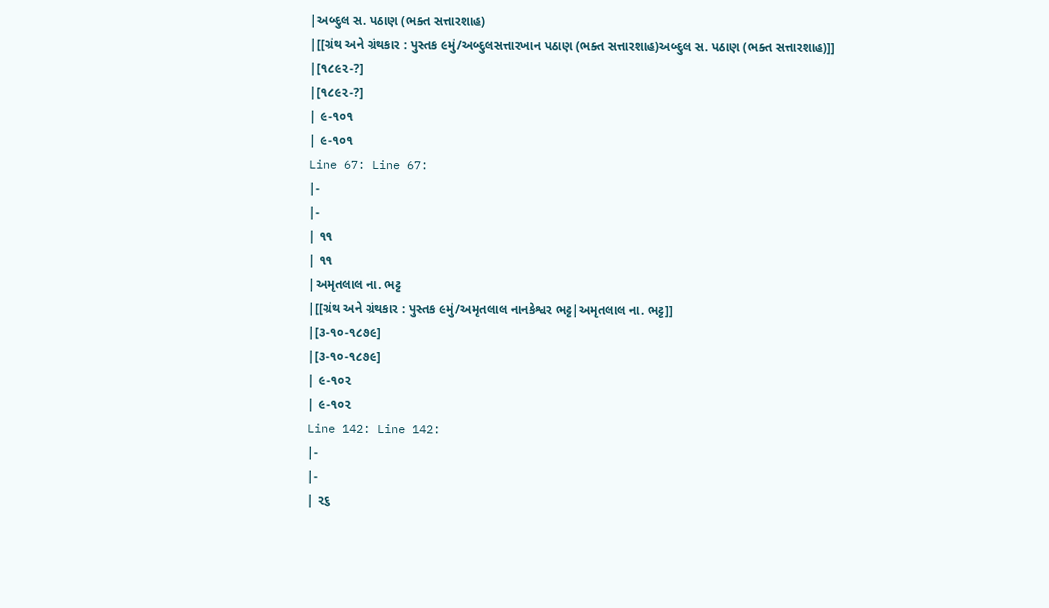|અબ્દુલ સ. પઠાણ (ભક્ત સત્તારશાહ)
|[[ગ્રંથ અને ગ્રંથકાર : પુસ્તક ૯મું/અબ્દુલસત્તારખાન પઠાણ (ભક્ત સત્તારશાહ)અબ્દુલ સ. પઠાણ (ભક્ત સત્તારશાહ)]]
|[૧૮૯૨-?]
|[૧૮૯૨-?]
| ૯-૧૦૧
| ૯-૧૦૧
Line 67: Line 67:
|-
|-
| ૧૧
| ૧૧
|અમૃતલાલ ના. ભટ્ટ
|[[ગ્રંથ અને ગ્રંથકાર : પુસ્તક ૯મું/અમૃતલાલ નાનકેશ્વર ભટ્ટ|અમૃતલાલ ના. ભટ્ટ]]
|[૩-૧૦-૧૮૭૯]
|[૩-૧૦-૧૮૭૯]
| ૯-૧૦૨
| ૯-૧૦૨
Line 142: Line 142:
|-
|-
| ૨૬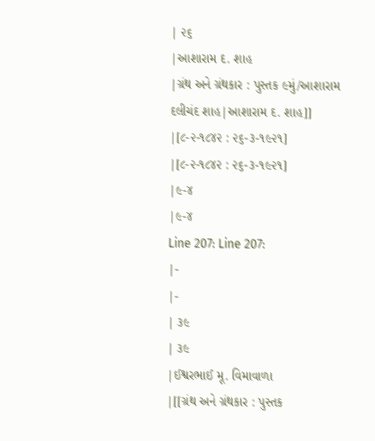| ૨૬
|આશારામ દ. શાહ
|ગ્રંથ અને ગ્રંથકાર : પુસ્તક ૯મું/આશારામ દલીચંદ શાહ|આશારામ દ. શાહ]]
|[૮-૨-૧૮૪૨ : ૨૬-૩-૧૯૨૧]
|[૮-૨-૧૮૪૨ : ૨૬-૩-૧૯૨૧]
|૯-૪
|૯-૪
Line 207: Line 207:
|-
|-
| ૩૯
| ૩૯
|ઈશ્વરભાઈ મૂ. વિમાવાળા
|[[ગ્રંથ અને ગ્રંથકાર : પુસ્તક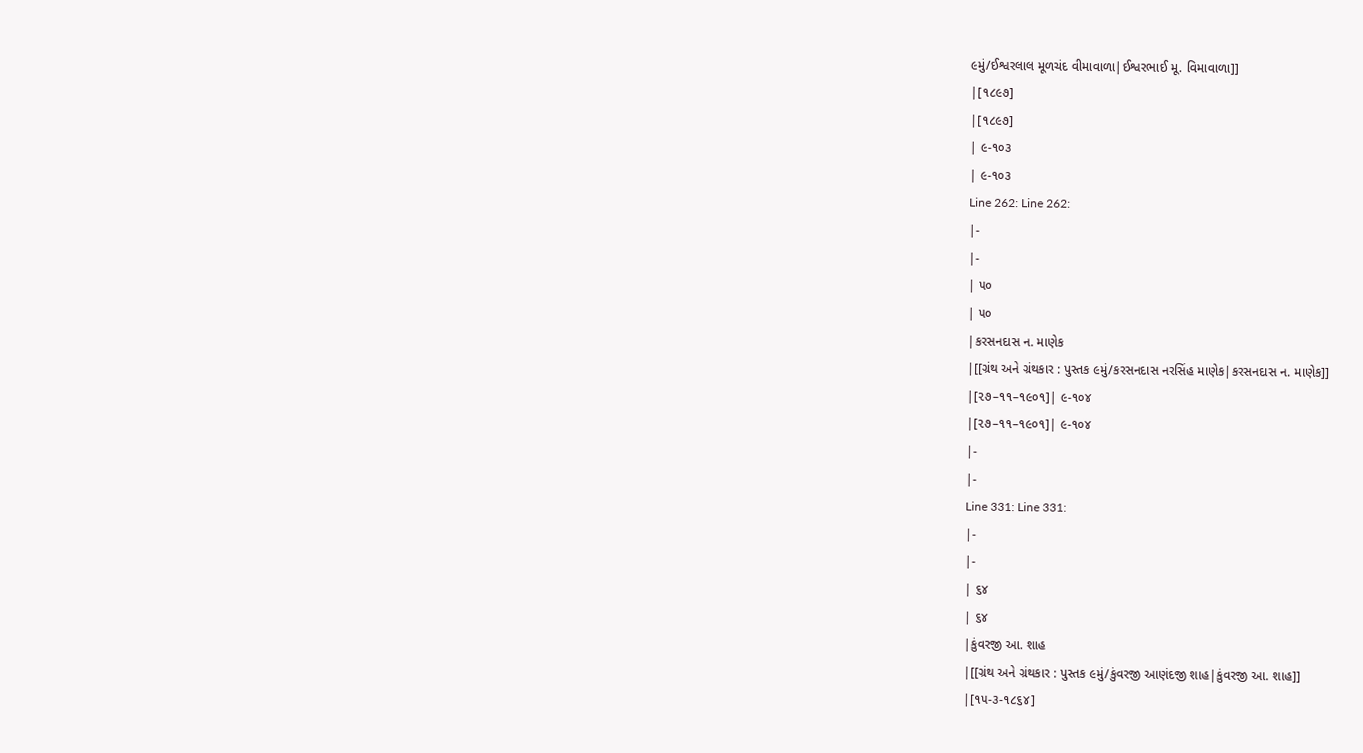૯મું/ઈશ્વરલાલ મૂળચંદ વીમાવાળા|ઈશ્વરભાઈ મૂ. વિમાવાળા]]
|[૧૮૯૭]
|[૧૮૯૭]
| ૯-૧૦૩
| ૯-૧૦૩
Line 262: Line 262:
|-
|-
| ૫૦
| ૫૦
|કરસનદાસ ન. માણેક
|[[ગ્રંથ અને ગ્રંથકાર : પુસ્તક ૯મું/કરસનદાસ નરસિંહ માણેક|કરસનદાસ ન. માણેક]]
|[૨૭–૧૧–૧૯૦૧]| ૯-૧૦૪
|[૨૭–૧૧–૧૯૦૧]| ૯-૧૦૪
|-
|-
Line 331: Line 331:
|-
|-
| ૬૪
| ૬૪
|કુંવરજી આ. શાહ
|[[ગ્રંથ અને ગ્રંથકાર : પુસ્તક ૯મું/કુંવરજી આણંદજી શાહ|કુંવરજી આ. શાહ]]
|[૧૫-૩-૧૮૬૪]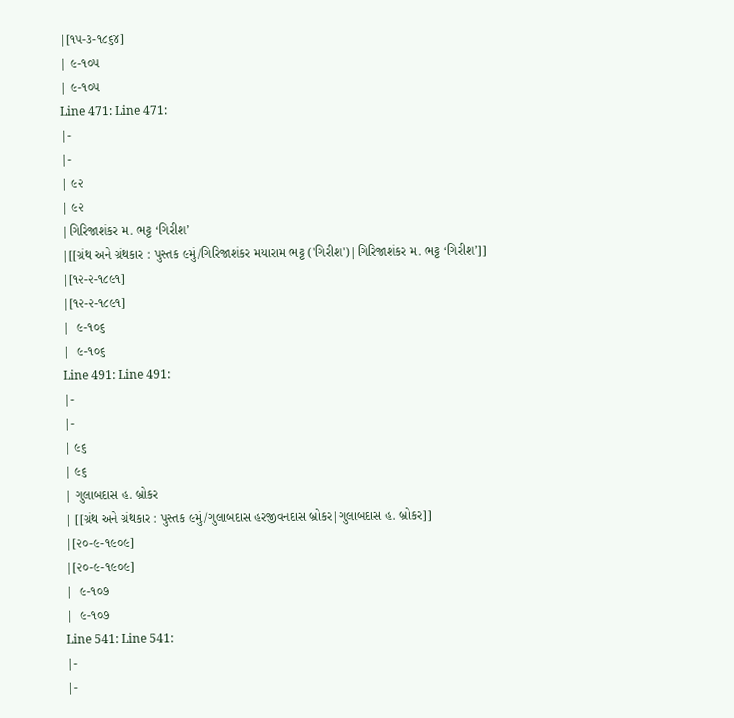|[૧૫-૩-૧૮૬૪]
| ૯-૧૦૫
| ૯-૧૦૫
Line 471: Line 471:
|-
|-
| ૯૨
| ૯૨
|ગિરિજાશંકર મ. ભટ્ટ ‘ગિરીશ’
|[[ગ્રંથ અને ગ્રંથકાર : પુસ્તક ૯મું/ગિરિજાશંકર મયારામ ભટ્ટ ('ગિરીશ')|ગિરિજાશંકર મ. ભટ્ટ ‘ગિરીશ’]]
|[૧૨-૨-૧૮૯૧]
|[૧૨-૨-૧૮૯૧]
|  ૯-૧૦૬
|  ૯-૧૦૬
Line 491: Line 491:
|-
|-
| ૯૬
| ૯૬
| ગુલાબદાસ હ. બ્રોકર
| [[ગ્રંથ અને ગ્રંથકાર : પુસ્તક ૯મું/ગુલાબદાસ હરજીવનદાસ બ્રોકર|ગુલાબદાસ હ. બ્રોકર]]
|[૨૦-૯-૧૯૦૯]
|[૨૦-૯-૧૯૦૯]
|  ૯-૧૦૭
|  ૯-૧૦૭
Line 541: Line 541:
|-
|-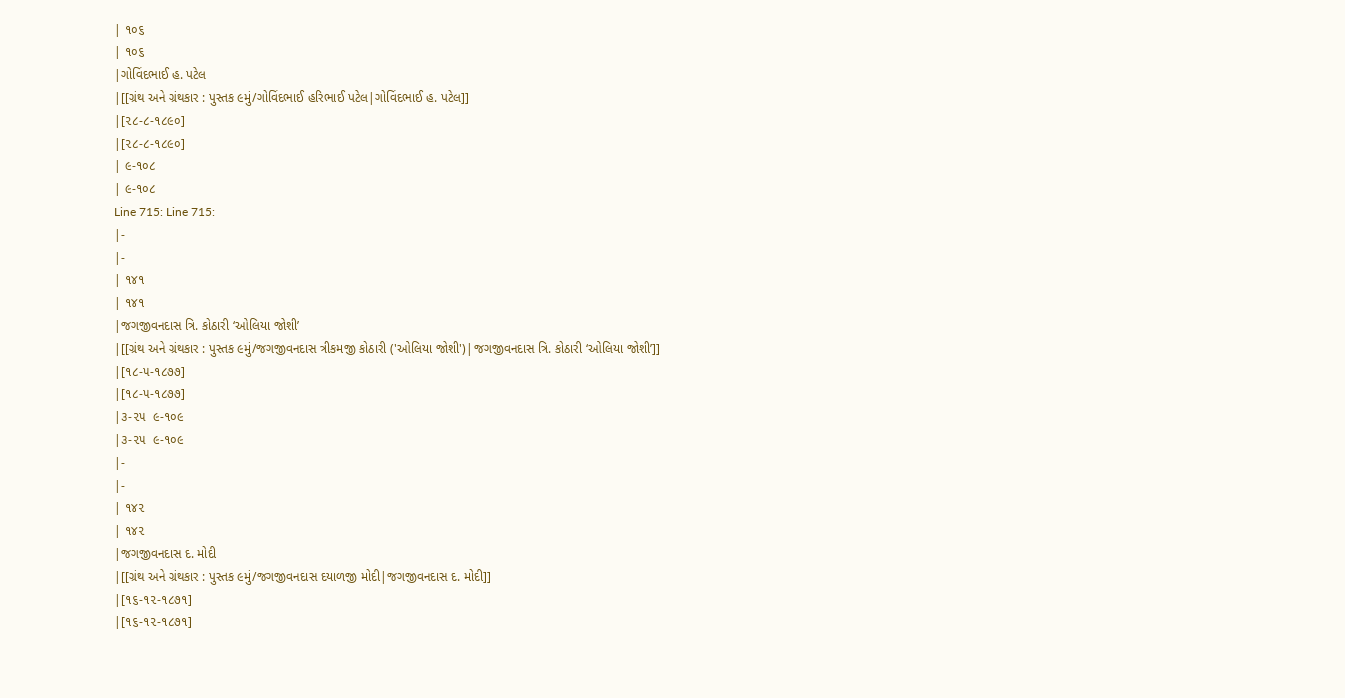| ૧૦૬
| ૧૦૬
|ગોવિંદભાઈ હ. પટેલ
|[[ગ્રંથ અને ગ્રંથકાર : પુસ્તક ૯મું/ગોવિંદભાઈ હરિભાઈ પટેલ|ગોવિંદભાઈ હ. પટેલ]]
|[૨૮-૮-૧૮૯૦]
|[૨૮-૮-૧૮૯૦]
| ૯-૧૦૮
| ૯-૧૦૮
Line 715: Line 715:
|-
|-
| ૧૪૧
| ૧૪૧
|જગજીવનદાસ ત્રિ. કોઠારી ‘ઓલિયા જોશી’
|[[ગ્રંથ અને ગ્રંથકાર : પુસ્તક ૯મું/જગજીવનદાસ ત્રીકમજી કોઠારી ('ઓલિયા જોશી')|જગજીવનદાસ ત્રિ. કોઠારી ‘ઓલિયા જોશી’]]
|[૧૮-૫-૧૮૭૭]
|[૧૮-૫-૧૮૭૭]
|૩-૨૫  ૯-૧૦૯
|૩-૨૫  ૯-૧૦૯
|-
|-
| ૧૪૨
| ૧૪૨
|જગજીવનદાસ દ. મોદી
|[[ગ્રંથ અને ગ્રંથકાર : પુસ્તક ૯મું/જગજીવનદાસ દયાળજી મોદી|જગજીવનદાસ દ. મોદી]]
|[૧૬-૧૨-૧૮૭૧]
|[૧૬-૧૨-૧૮૭૧]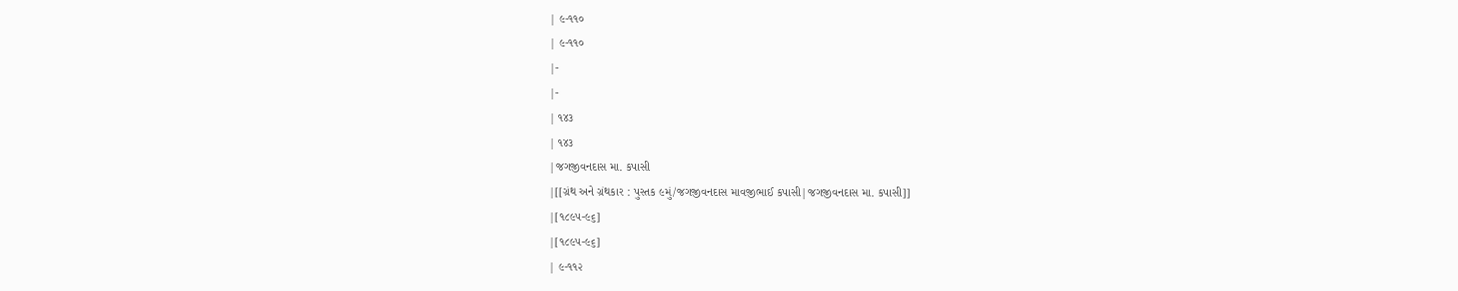| ૯-૧૧૦
| ૯-૧૧૦
|-
|-
| ૧૪૩
| ૧૪૩
|જગજીવનદાસ મા. કપાસી
|[[ગ્રંથ અને ગ્રંથકાર : પુસ્તક ૯મું/જગજીવનદાસ માવજીભાઈ કપાસી|જગજીવનદાસ મા. કપાસી]]
|[૧૮૯૫-૯૬]
|[૧૮૯૫-૯૬]
| ૯-૧૧૨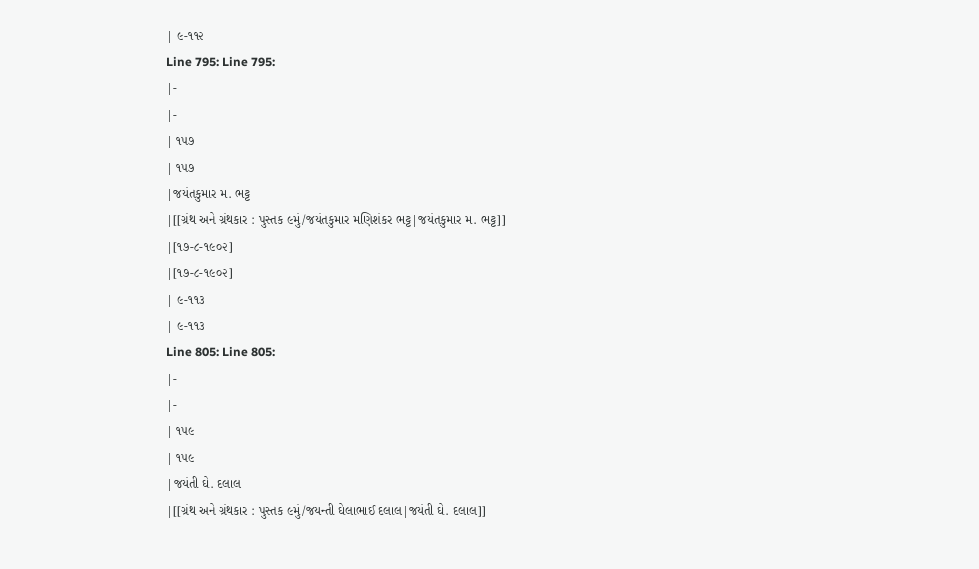| ૯-૧૧૨
Line 795: Line 795:
|-
|-
| ૧૫૭
| ૧૫૭
|જયંતકુમાર મ. ભટ્ટ
|[[ગ્રંથ અને ગ્રંથકાર : પુસ્તક ૯મું/જયંતકુમાર મણિશંકર ભટ્ટ|જયંતકુમાર મ. ભટ્ટ]]
|[૧૭-૮-૧૯૦૨]
|[૧૭-૮-૧૯૦૨]
| ૯-૧૧૩
| ૯-૧૧૩
Line 805: Line 805:
|-
|-
| ૧૫૯
| ૧૫૯
|જયંતી ઘે. દલાલ
|[[ગ્રંથ અને ગ્રંથકાર : પુસ્તક ૯મું/જયન્તી ઘેલાભાઈ દલાલ|જયંતી ઘે. દલાલ]]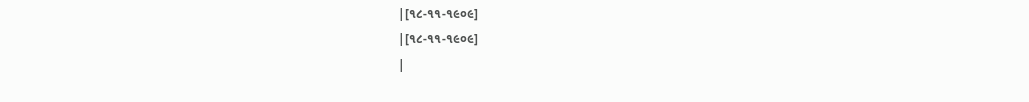|[૧૮-૧૧-૧૯૦૯]
|[૧૮-૧૧-૧૯૦૯]
|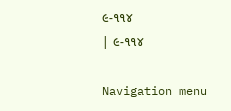૯-૧૧૪
| ૯-૧૧૪

Navigation menu